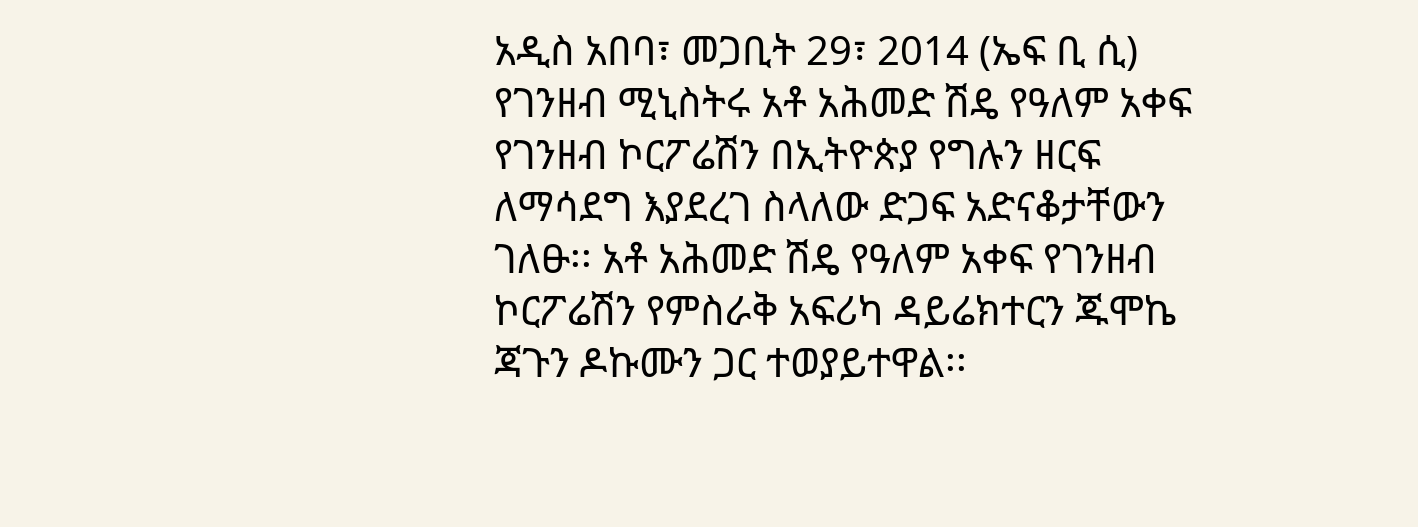አዲስ አበባ፣ መጋቢት 29፣ 2014 (ኤፍ ቢ ሲ) የገንዘብ ሚኒስትሩ አቶ አሕመድ ሽዴ የዓለም አቀፍ የገንዘብ ኮርፖሬሽን በኢትዮጵያ የግሉን ዘርፍ ለማሳደግ እያደረገ ስላለው ድጋፍ አድናቆታቸውን ገለፁ፡፡ አቶ አሕመድ ሽዴ የዓለም አቀፍ የገንዘብ ኮርፖሬሽን የምስራቅ አፍሪካ ዳይሬክተርን ጁሞኬ ጃጉን ዶኩሙን ጋር ተወያይተዋል፡፡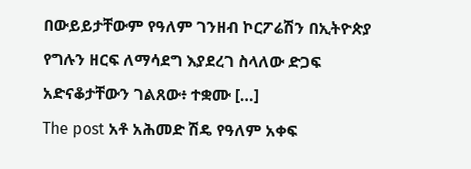በውይይታቸውም የዓለም ገንዘብ ኮርፖሬሽን በኢትዮጵያ የግሉን ዘርፍ ለማሳደግ እያደረገ ስላለው ድጋፍ አድናቆታቸውን ገልጸው፥ ተቋሙ […]
The post አቶ አሕመድ ሽዴ የዓለም አቀፍ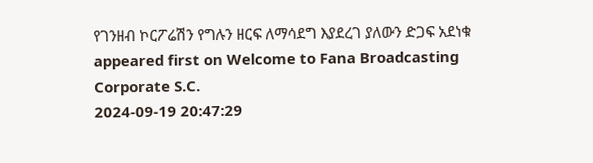የገንዘብ ኮርፖሬሽን የግሉን ዘርፍ ለማሳደግ እያደረገ ያለውን ድጋፍ አደነቁ appeared first on Welcome to Fana Broadcasting Corporate S.C.
2024-09-19 20:47:29